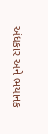અંધકાર અને ભયાનક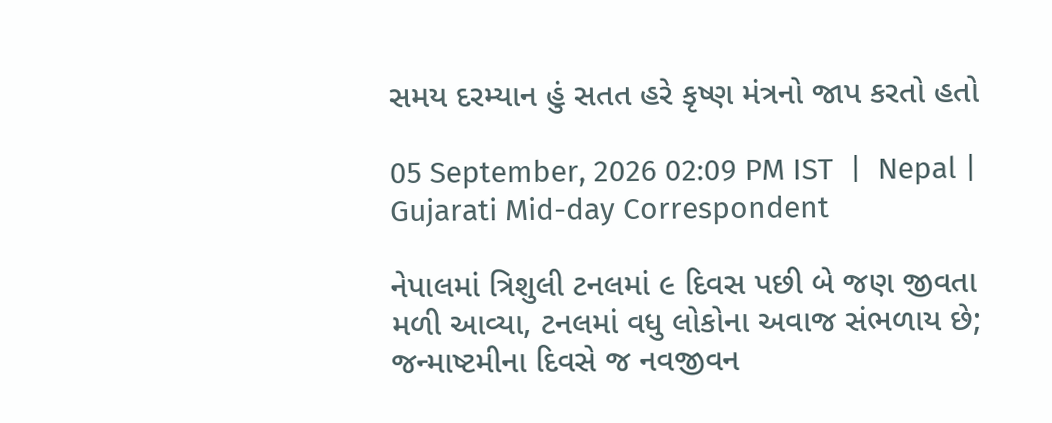સમય દરમ્યાન હું સતત હરે કૃષ્ણ મંત્રનો જાપ કરતો હતો

05 September, 2026 02:09 PM IST  |  Nepal | Gujarati Mid-day Correspondent

નેપાલમાં ત્રિશુલી ટનલમાં ૯ દિવસ પછી બે જણ જીવતા મળી આવ્યા, ટનલમાં વધુ લોકોના અવાજ સંભળાય છે; જન્માષ્ટમીના દિવસે જ નવજીવન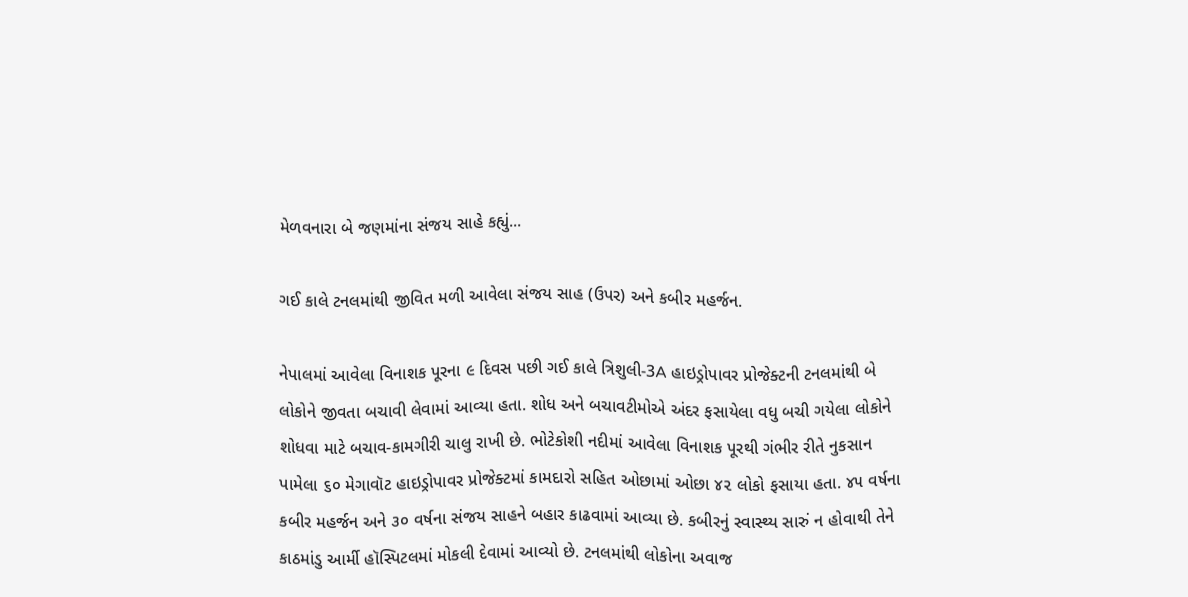મેળવનારા બે જણમાંના સંજય સાહે કહ્યું...

ગઈ કાલે ટનલમાંથી જીવિત મળી આવેલા સંજય સાહ (ઉપર) અને કબીર મહર્જન.

નેપાલમાં આવેલા વિનાશક પૂરના ૯ દિવસ પછી ગઈ કાલે ત્રિશુલી-3A હાઇડ્રોપાવર પ્રોજેક્ટની ટનલમાંથી બે લોકોને જીવતા બચાવી લેવામાં આવ્યા હતા. શોધ અને બચાવટીમોએ અંદર ફસાયેલા વધુ બચી ગયેલા લોકોને શોધવા માટે બચાવ-કામગીરી ચાલુ રાખી છે. ભોટેકોશી નદીમાં આવેલા વિનાશક પૂરથી ગંભીર રીતે નુકસાન પામેલા ૬૦ મેગાવૉટ હાઇડ્રોપાવર પ્રોજેક્ટમાં કામદારો સહિત ઓછામાં ઓછા ૪૨ લોકો ફસાયા હતા. ૪૫ વર્ષના કબીર મહર્જન અને ૩૦ વર્ષના સંજય સાહને બહાર કાઢવામાં આવ્યા છે. કબીરનું સ્વાસ્થ્ય સારું ન હોવાથી તેને કાઠમાંડુ આર્મી હૉસ્પિટલમાં મોકલી દેવામાં આવ્યો છે. ટનલમાંથી લોકોના અવાજ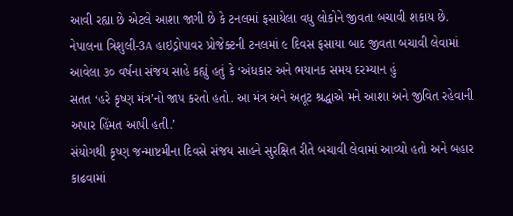આવી રહ્યા છે એટલે આશા જાગી છે કે ટનલમાં ફસાયેલા વધુ લોકોને જીવતા બચાવી શકાય છે.
નેપાલના ત્રિશુલી-3A હાઇડ્રોપાવર પ્રોજેક્ટની ટનલમાં ૯ દિવસ ફસાયા બાદ જીવતા બચાવી લેવામાં આવેલા ૩૦ વર્ષના સંજય સાહે કહ્યું હતું કે ‘અંધકાર અને ભયાનક સમય દરમ્યાન હું
સતત ‘હરે કૃષ્ણ મંત્ર’નો જાપ કરતો હતો. આ મંત્ર અને અતૂટ શ્રદ્ધાએ મને આશા અને જીવિત રહેવાની અપાર હિંમત આપી હતી.’
સંયોગથી કૃષ્ણ જન્માષ્ટમીના દિવસે સંજય સાહને સુરક્ષિત રીતે બચાવી લેવામાં આવ્યો હતો અને બહાર કાઢવામાં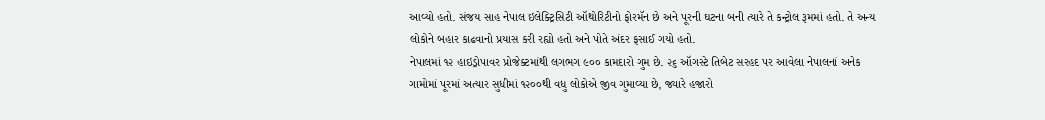આવ્યો હતો. સંજય સાહ નેપાલ ઇલેક્ટ્રિસિટી ઑથોરિટીનો ફોરમૅન છે અને પૂરની ઘટના બની ત્યારે તે કન્ટ્રોલ રૂમમાં હતો. તે અન્ય લોકોને બહાર કાઢવાનો પ્રયાસ કરી રહ્યો હતો અને પોતે અંદર ફસાઈ ગયો હતો.
નેપાલમાં ૧૨ હાઇડ્રોપાવર પ્રોજેક્ટમાંથી લગભગ ૯૦૦ કામદારો ગુમ છે. ૨૬ ઑગસ્ટે તિબેટ સરહદ પર આવેલા નેપાલનાં અનેક ગામોમાં પૂરમાં અત્યાર સુધીમાં ૧૨૦૦થી વધુ લોકોએ જીવ ગુમાવ્યા છે, જ્યારે હજારો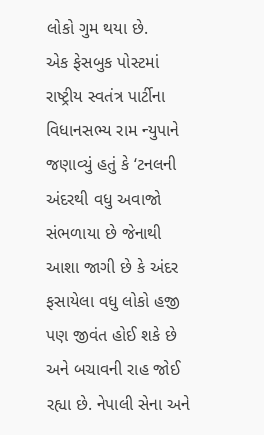લોકો ગુમ થયા છે.
એક ફેસબુક પોસ્ટમાં રાષ્ટ્રીય સ્વતંત્ર પાર્ટીના વિધાનસભ્ય રામ ન્યુપાને જણાવ્યું હતું કે ‘ટનલની અંદરથી વધુ અવાજો સંભળાયા છે જેનાથી આશા જાગી છે કે અંદર ફસાયેલા વધુ લોકો હજી પણ જીવંત હોઈ શકે છે અને બચાવની રાહ જોઈ રહ્યા છે. નેપાલી સેના અને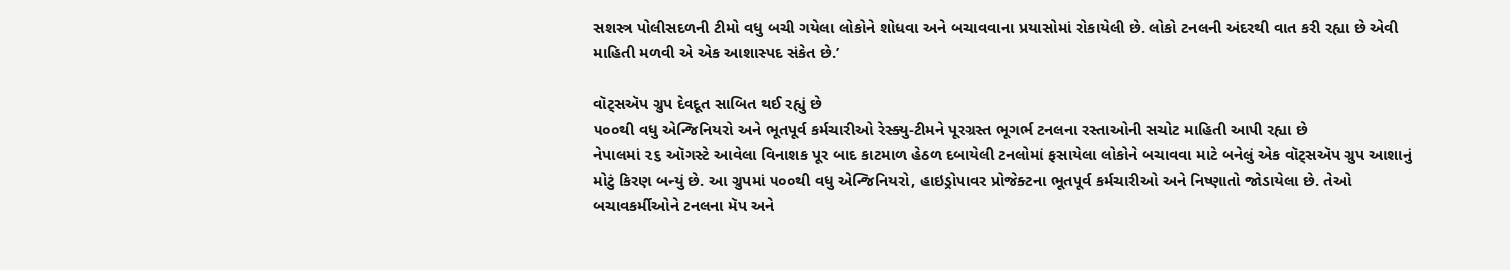સશસ્ત્ર પોલીસદળની ટીમો વધુ બચી ગયેલા લોકોને શોધવા અને બચાવવાના પ્રયાસોમાં રોકાયેલી છે. લોકો ટનલની અંદરથી વાત કરી રહ્યા છે એવી માહિતી મળવી એ એક આશાસ્પદ સંકેત છે.’

વૉટ્સઍપ ગ્રુપ દેવદૂત સાબિત થઈ રહ્યું છે
૫૦૦થી વધુ એન્જિનિયરો અને ભૂતપૂર્વ કર્મચારીઓ રેસ્ક્યુ-ટીમને પૂરગ્રસ્ત ભૂગર્ભ ટનલના રસ્તાઓની સચોટ માહિતી આપી રહ્યા છે
નેપાલમાં ૨૬ ઑગસ્ટે આવેલા વિનાશક પૂર બાદ કાટમાળ હેઠળ દબાયેલી ટનલોમાં ફસાયેલા લોકોને બચાવવા માટે બનેલું એક વૉટ્સઍપ ગ્રુપ આશાનું મોટું કિરણ બન્યું છે. આ ગ્રુપમાં ૫૦૦થી વધુ એન્જિનિયરો, હાઇડ્રોપાવર પ્રોજેક્ટના ભૂતપૂર્વ કર્મચારીઓ અને નિષ્ણાતો જોડાયેલા છે. તેઓ બચાવકર્મીઓને ટનલના મૅપ અને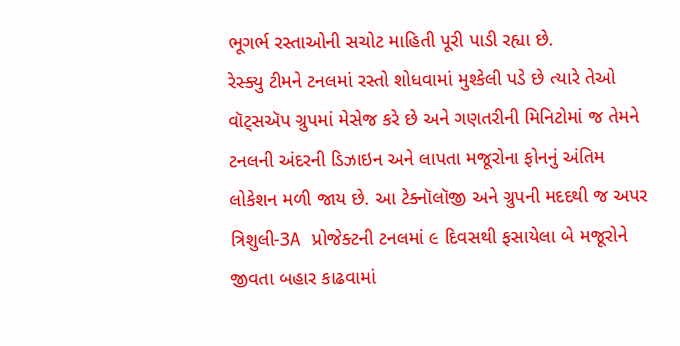ભૂગર્ભ રસ્તાઓની સચોટ માહિતી પૂરી પાડી રહ્યા છે.
રેસ્ક્યુ ટીમને ટનલમાં રસ્તો શોધવામાં મુશ્કેલી પડે છે ત્યારે તેઓ વૉટ્સઍપ ગ્રુપમાં મેસેજ કરે છે અને ગણતરીની મિનિટોમાં જ તેમને ટનલની અંદરની ડિઝાઇન અને લાપતા મજૂરોના ફોનનું અંતિમ લોકેશન મળી જાય છે. આ ટેક્નૉલૉજી અને ગ્રુપની મદદથી જ અપર ત્રિશુલી-3A પ્રોજેક્ટની ટનલમાં ૯ દિવસથી ફસાયેલા બે મજૂરોને જીવતા બહાર કાઢવામાં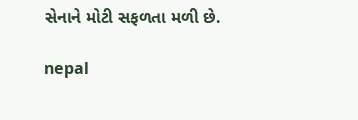સેનાને મોટી સફળતા મળી છે.

nepal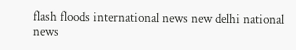flash floods international news new delhi national news